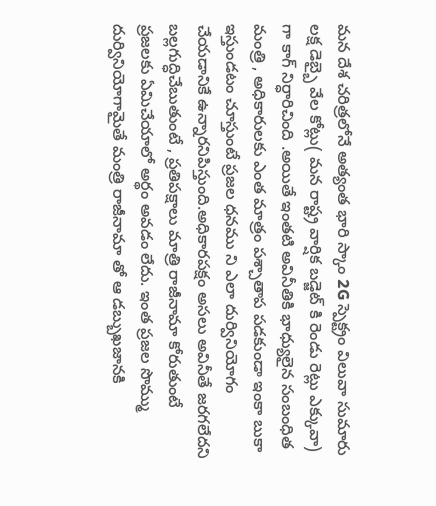మన దేశ చరిత్రలోనే అత్యంత భారి స్కాం 2G స్పెక్ట్రం విలువా సుమారు లక్ష డెబ్బై వేల కోట్లు( మన రాష్ట్ర వార్షిక బడ్జెట్ కి రెండు రెట్లు ఎక్కువా) గా కాగ్ నిర్ధారిచింది .అయితే ఇంతటి అవినీతికి భాధ్యులైన సంబంధిత మంత్రి , అధికారులకు ఎంత మాత్రం పశ్చాతాప పడకుండా ఇంకా బుకా ఇస్తుండటం చూస్తుంటే ప్రజల ధనము ని ఎలా దుర్వినియోగం చేయడానికే ఉన్నారనిపిస్తుంది.అధికారపక్షం అసలు అవినీతే జరగలేదని బల్లగుద్ధిచేబుతుంటే , ప్రతిపక్షాలు మాత్రి రాజీనామా కోరుతుంటే ప్రజలకు ఏమిచేయాలో అర్థం అవడం లేదు. ఇంత ప్రజల సొమ్ము దుర్వినియోగామైతే మంత్రి రాజీనామా తో ఆ డబ్బుఖజానకి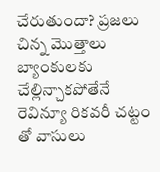చేరుతుందా? ప్రజలు చిన్న మొత్తాలు బ్యాంకులకు చేల్లిన్చాకపోతేనే రెవిన్యూ రికవరీ చట్టం తో వాసులు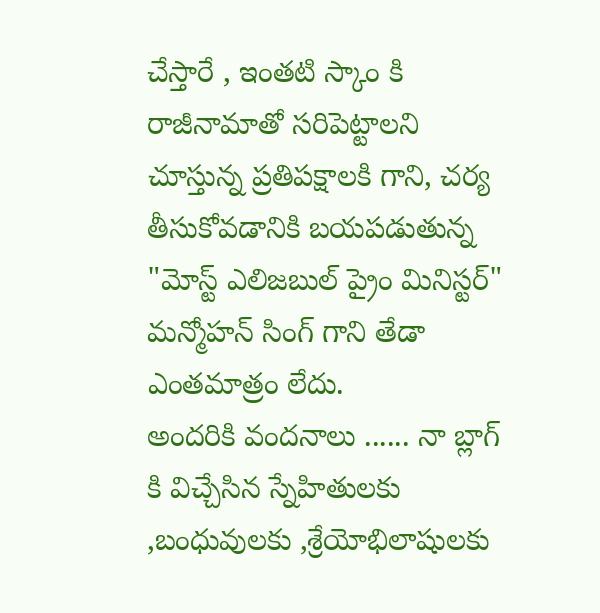చేస్తారే , ఇంతటి స్కాం కి రాజీనామాతో సరిపెట్టాలని చూస్తున్న ప్రతిపక్షాలకి గాని, చర్య తీసుకోవడానికి బయపడుతున్న "మోస్ట్ ఎలిజబుల్ ప్రైం మినిస్టర్" మన్మోహన్ సింగ్ గాని తేడా ఎంతమాత్రం లేదు.
అందరికి వందనాలు ...... నా బ్లాగ్ కి విచ్చేసిన స్నేహితులకు ,బంధువులకు ,శ్రేయోభిలాషులకు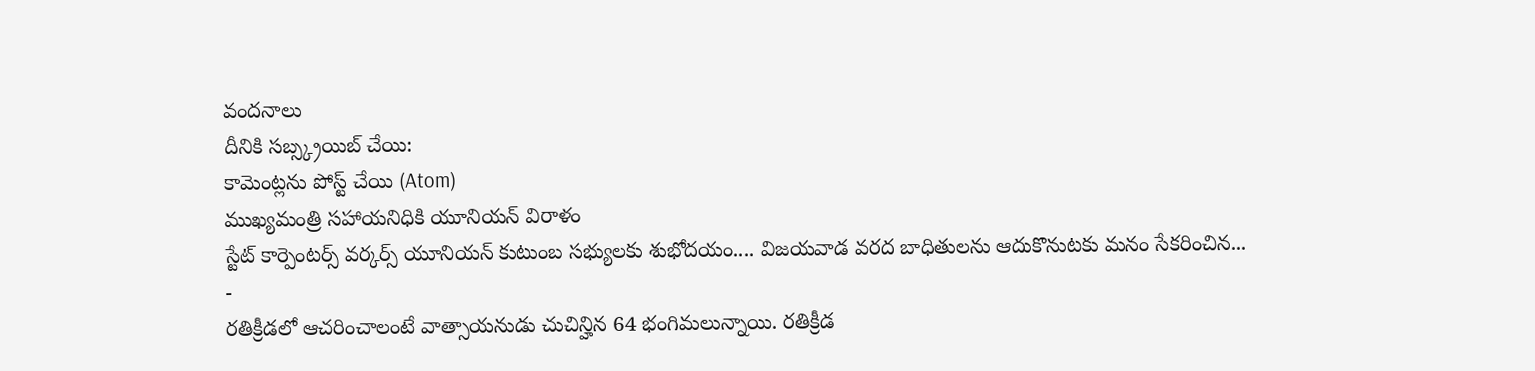వందనాలు
దీనికి సబ్స్క్రయిబ్ చేయి:
కామెంట్లను పోస్ట్ చేయి (Atom)
ముఖ్యమంత్రి సహాయనిధికి యూనియన్ విరాళం
స్టేట్ కార్పెంటర్స్ వర్కర్స్ యూనియన్ కుటుంబ సభ్యులకు శుభోదయం.... విజయవాడ వరద బాధితులను ఆదుకొనుటకు మనం సేకరించిన...
-
రతిక్రీడలో ఆచరించాలంటే వాత్సాయనుడు చుచిన్హిన 64 భంగిమలున్నాయి. రతిక్రీడ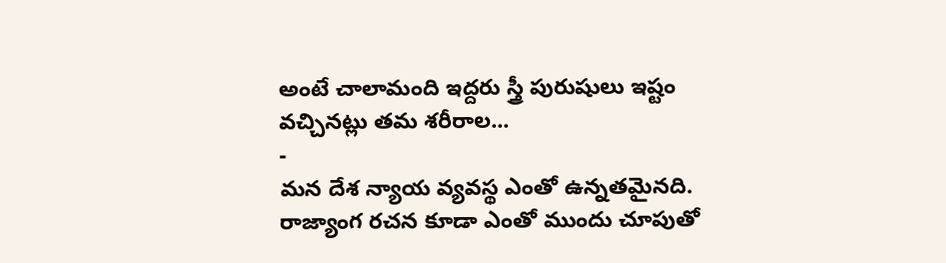అంటే చాలామంది ఇద్దరు స్త్రీ పురుషులు ఇష్టం వచ్చినట్లు తమ శరీరాల...
-
మన దేశ న్యాయ వ్యవస్థ ఎంతో ఉన్నతమైనది. రాజ్యాంగ రచన కూడా ఎంతో ముందు చూపుతో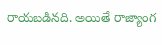రాయబడినది. అయితే రాజ్యాంగ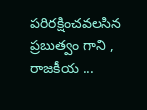పరిరక్షించవలసిన ప్రబుత్వం గాని , రాజకీయ ...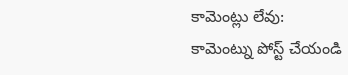కామెంట్లు లేవు:
కామెంట్ను పోస్ట్ చేయండి